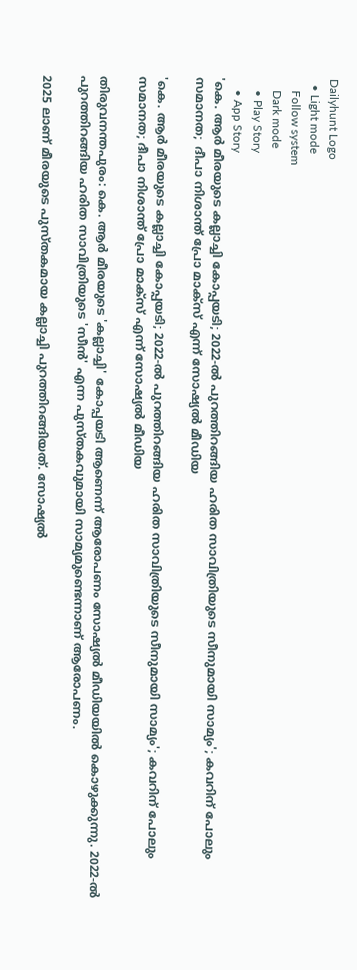Dailyhunt Logo
  • Light mode
    Follow system
    Dark mode
    • Play Story
    • App Story
'കെ. ആ‍ര്‍ മീരയുടെ കല്ലാച്ചി കോപ്പയടി; 2022-ല്‍ പുറത്തിറങ്ങിയ ഹരിത സാവിത്രിയുടെ സീനുമായി സാമ്യം'; കവറിന് പോലും സമാനത;  ദീപാ നിശാന്ത് പ്രോ മാക്സ് എന്ന് സോഷ്യല്‍ മീഡിയ

'കെ. ആ‍ര്‍ മീരയുടെ കല്ലാച്ചി കോപ്പയടി; 2022-ല്‍ പുറത്തിറങ്ങിയ ഹരിത സാവിത്രിയുടെ സീനുമായി സാമ്യം'; കവറിന് പോലും സമാനത; ദീപാ നിശാന്ത് പ്രോ മാക്സ് എന്ന് സോഷ്യല്‍ മീഡിയ

തിരുവനന്തപുരം: കെ. ആ‍ർ മീരയുടെ 'കല്ലാച്ചി' കോപ്പയടി ആണെന്ന് ആരോപണം സോഷ്യല്‍ മീഡിയയില്‍ കൊഴുക്കുന്നു. 2022-ല്‍ പുറത്തിറങ്ങിയ ഹരിത സാവിത്രിയുടെ 'സീൻ' എന്ന പുസ്തകവുമായി സാമ്യമുണ്ടെന്നാണ് ആരോപണം.

2025 ലാണ് മീരയുടെ പുസ്തകമായ കല്ലാച്ചി പുറത്തിറങ്ങിയത്. സോഷ്യല്‍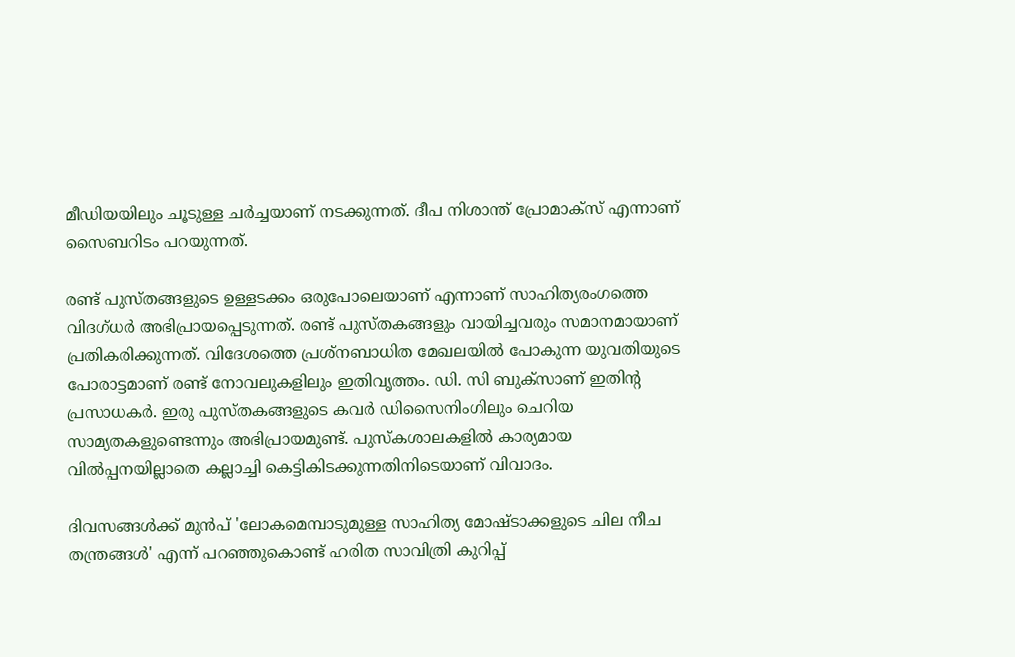മീഡിയയിലും ചൂടുള്ള ചർച്ചയാണ് നടക്കുന്നത്. ദീപ നിശാന്ത് പ്രോമാക്സ് എന്നാണ് സൈബറിടം പറയുന്നത്.

രണ്ട് പുസ്തങ്ങളുടെ ഉള്ളടക്കം ഒരുപോലെയാണ് എന്നാണ് സാഹിത്യരംഗത്തെ വിദഗ്ധർ അഭിപ്രായപ്പെടുന്നത്. രണ്ട് പുസ്തകങ്ങളും വായിച്ചവരും സമാനമായാണ് പ്രതികരിക്കുന്നത്. വിദേശത്തെ പ്രശ്‌നബാധിത മേഖലയില്‍ പോകുന്ന യുവതിയുടെ പോരാട്ടമാണ് രണ്ട് നോവലുകളിലും ഇതിവൃത്തം. ഡി. സി ബുക്സാണ് ഇതിന്റ പ്രസാധക‍ർ. ഇരു പുസ്തകങ്ങളുടെ കവർ ഡിസൈനിംഗിലും ചെറിയ സാമ്യതകളുണ്ടെന്നും അഭിപ്രായമുണ്ട്. പുസ്കശാലകളില്‍ കാര്യമായ വില്‍പ്പനയില്ലാതെ കല്ലാച്ചി കെട്ടികിടക്കുന്നതിനിടെയാണ് വിവാദം.

ദിവസങ്ങള്‍ക്ക് മുൻപ് 'ലോകമെമ്പാടുമുള്ള സാഹിത്യ മോഷ്ടാക്കളുടെ ചില നീച തന്ത്രങ്ങള്‍' എന്ന് പറഞ്ഞുകൊണ്ട് ഹരിത സാവിത്രി കുറിപ്പ്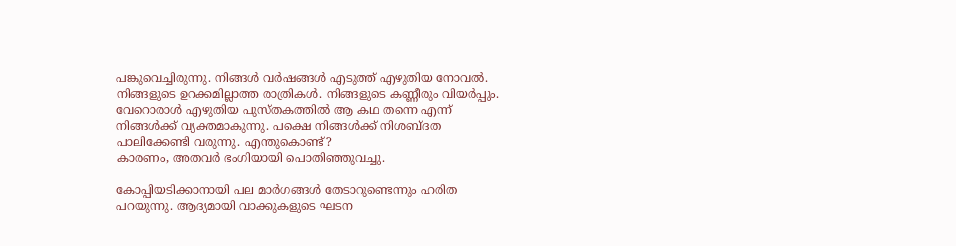പങ്കുവെച്ചിരുന്നു. നിങ്ങള്‍ വർഷങ്ങള്‍ എടുത്ത് എഴുതിയ നോവല്‍. നിങ്ങളുടെ ഉറക്കമില്ലാത്ത രാത്രികള്‍. നിങ്ങളുടെ കണ്ണീരും വിയർപ്പും. വേറൊരാള്‍ എഴുതിയ പുസ്തകത്തില്‍ ആ കഥ തന്നെ എന്ന് നിങ്ങള്‍ക്ക് വ്യക്തമാകുന്നു. പക്ഷെ നിങ്ങള്‍ക്ക് നിശബ്ദത പാലിക്കേണ്ടി വരുന്നു. എന്തുകൊണ്ട്?
കാരണം, അതവർ ഭംഗിയായി പൊതിഞ്ഞുവച്ചു.

കോപ്പിയടിക്കാനായി പല മ‍ാ‍ർഗങ്ങള്‍ തേടാറുണ്ടെന്നും ഹരിത പറയുന്നു. ആദ്യമായി വാക്കുകളുടെ ഘടന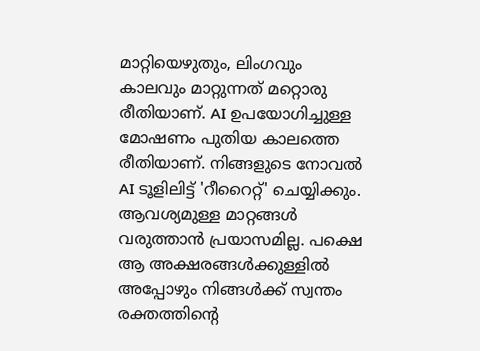മാറ്റിയെഴുതും, ലിംഗവും കാലവും മാറ്റുന്നത് മറ്റൊരു രീതിയാണ്. AI ഉപയോഗിച്ചുള്ള മോഷണം പുതിയ കാലത്തെ രീതിയാണ്. നിങ്ങളുടെ നോവല്‍ AI ടൂളിലിട്ട് 'റീറൈറ്റ്' ചെയ്യിക്കും. ആവശ്യമുള്ള മാറ്റങ്ങള്‍ വരുത്താൻ പ്രയാസമില്ല. പക്ഷെ ആ അക്ഷരങ്ങള്‍ക്കുള്ളില്‍ അപ്പോഴും നിങ്ങള്‍ക്ക് സ്വന്തം രക്തത്തിന്റെ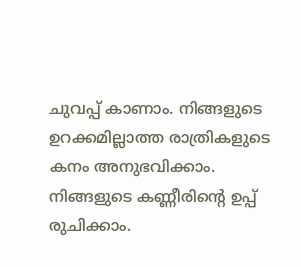ചുവപ്പ് കാണാം. നിങ്ങളുടെ ഉറക്കമില്ലാത്ത രാത്രികളുടെ കനം അനുഭവിക്കാം. നിങ്ങളുടെ കണ്ണീരിന്റെ ഉപ്പ് രുചിക്കാം.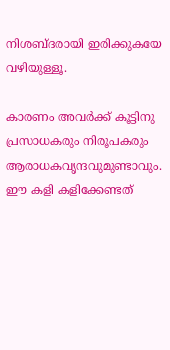നിശബ്ദരായി ഇരിക്കുകയേ വഴിയുള്ളൂ.

കാരണം അവർക്ക് കൂട്ടിനു പ്രസാധകരും നിരൂപകരും ആരാധകവൃന്ദവുമുണ്ടാവും.
ഈ കളി കളിക്കേണ്ടത്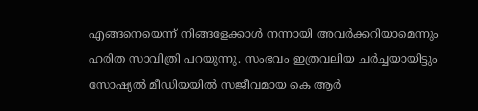എങ്ങനെയെന്ന് നിങ്ങളേക്കാള്‍ നന്നായി അവർക്കറിയാമെന്നും ഹരിത സാവിത്രി പറയുന്നു. സംഭവം ഇത്രവലിയ ച‍ർച്ചയായിട്ടും സോഷ്യല്‍ മീഡിയയില്‍ സജീവമായ കെ ആർ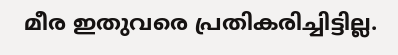മീര ഇതുവരെ പ്രതികരിച്ചിട്ടില്ല.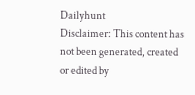Dailyhunt
Disclaimer: This content has not been generated, created or edited by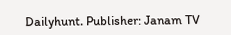Dailyhunt. Publisher: Janam TV